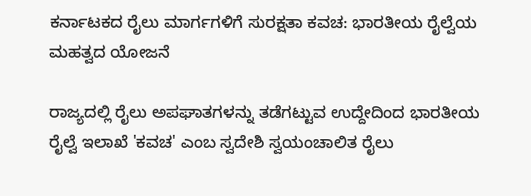ಕರ್ನಾಟಕದ ರೈಲು ಮಾರ್ಗಗಳಿಗೆ ಸುರಕ್ಷತಾ ಕವಚ: ಭಾರತೀಯ ರೈಲ್ವೆಯ ಮಹತ್ವದ ಯೋಜನೆ

ರಾಜ್ಯದಲ್ಲಿ ರೈಲು ಅಪಘಾತಗಳನ್ನು ತಡೆಗಟ್ಟುವ ಉದ್ದೇದಿಂದ ಭಾರತೀಯ ರೈಲ್ವೆ ಇಲಾಖೆ 'ಕವಚ' ಎಂಬ ಸ್ವದೇಶಿ ಸ್ವಯಂಚಾಲಿತ ರೈಲು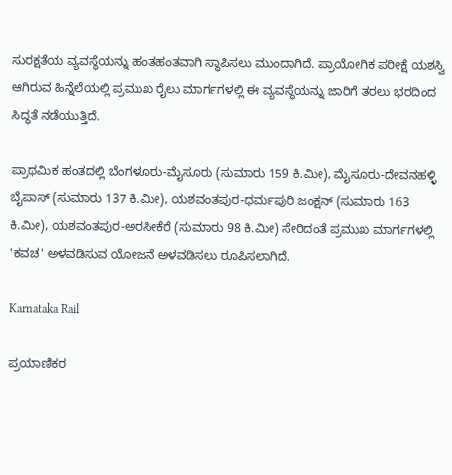ಸುರಕ್ಷತೆಯ ವ್ಯವಸ್ಥೆಯನ್ನು ಹಂತಹಂತವಾಗಿ ಸ್ಥಾಪಿಸಲು ಮುಂದಾಗಿದೆ. ಪ್ರಾಯೋಗಿಕ ಪರೀಕ್ಷೆ ಯಶಸ್ವಿ ಆಗಿರುವ ಹಿನ್ನೆಲೆಯಲ್ಲಿ ಪ್ರಮುಖ ರೈಲು ಮಾರ್ಗಗಳಲ್ಲಿ ಈ ವ್ಯವಸ್ಥೆಯನ್ನು ಜಾರಿಗೆ ತರಲು ಭರದಿಂದ ಸಿದ್ಧತೆ ನಡೆಯುತ್ತಿದೆ.

ಪ್ರಾಥಮಿಕ ಹಂತದಲ್ಲಿ ಬೆಂಗಳೂರು-ಮೈಸೂರು (ಸುಮಾರು 159 ಕಿ.ಮೀ), ಮೈಸೂರು-ದೇವನಹಳ್ಳಿ ಬೈಪಾಸ್ (ಸುಮಾರು 137 ಕಿ.ಮೀ), ಯಶವಂತಪುರ-ಧರ್ಮಪುರಿ ಜಂಕ್ಷನ್ (ಸುಮಾರು 163 ಕಿ.ಮೀ), ಯಶವಂತಪುರ-ಅರಸೀಕೆರೆ (ಸುಮಾರು 98 ಕಿ.ಮೀ) ಸೇರಿದಂತೆ ಪ್ರಮುಖ ಮಾರ್ಗಗಳಲ್ಲಿ 'ಕವಚ' ಅಳವಡಿಸುವ ಯೋಜನೆ ಅಳವಡಿಸಲು ರೂಪಿಸಲಾಗಿದೆ.

Karnataka Rail

ಪ್ರಯಾಣಿಕರ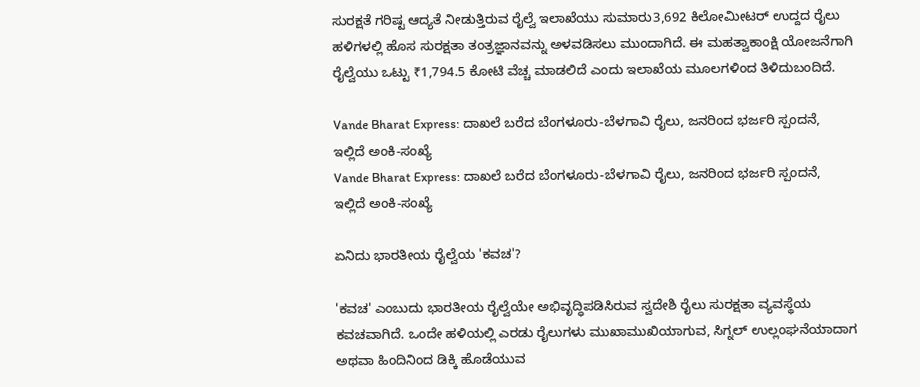ಸುರಕ್ಷತೆ ಗರಿಷ್ಟ ಆದ್ಯತೆ ನೀಡುತ್ತಿರುವ ರೈಲ್ವೆ ಇಲಾಖೆಯು ಸುಮಾರು3,692 ಕಿಲೋಮೀಟರ್ ಉದ್ದದ ರೈಲು ಹಳಿಗಳಲ್ಲಿ ಹೊಸ ಸುರಕ್ಷತಾ ತಂತ್ರಜ್ಞಾನವನ್ನು ಅಳವಡಿಸಲು ಮುಂದಾಗಿದೆ. ಈ ಮಹತ್ವಾಕಾಂಕ್ಷಿ ಯೋಜನೆಗಾಗಿ ರೈಲ್ವೆಯು ಒಟ್ಟು ₹1,794.5 ಕೋಟಿ ವೆಚ್ಚ ಮಾಡಲಿದೆ ಎಂದು ಇಲಾಖೆಯ ಮೂಲಗಳಿಂದ ತಿಳಿದುಬಂದಿದೆ.

Vande Bharat Express: ದಾಖಲೆ ಬರೆದ ಬೆಂಗಳೂರು-ಬೆಳಗಾವಿ ರೈಲು, ಜನರಿಂದ ಭರ್ಜರಿ ಸ್ಪಂದನೆ, ಇಲ್ಲಿದೆ ಅಂಕಿ-ಸಂಖ್ಯೆ
Vande Bharat Express: ದಾಖಲೆ ಬರೆದ ಬೆಂಗಳೂರು-ಬೆಳಗಾವಿ ರೈಲು, ಜನರಿಂದ ಭರ್ಜರಿ ಸ್ಪಂದನೆ, ಇಲ್ಲಿದೆ ಅಂಕಿ-ಸಂಖ್ಯೆ

ಏನಿದು ಭಾರತೀಯ ರೈಲ್ವೆಯ 'ಕವಚ'?

'ಕವಚ' ಎಂಬುದು ಭಾರತೀಯ ರೈಲ್ವೆಯೇ ಅಭಿವೃದ್ಧಿಪಡಿಸಿರುವ ಸ್ವದೇಶಿ ರೈಲು ಸುರಕ್ಷತಾ ವ್ಯವಸ್ಥೆಯ ಕವಚವಾಗಿದೆ. ಒಂದೇ ಹಳಿಯಲ್ಲಿ ಎರಡು ರೈಲುಗಳು ಮುಖಾಮುಖಿಯಾಗುವ, ಸಿಗ್ನಲ್ ಉಲ್ಲಂಘನೆಯಾದಾಗ ಅಥವಾ ಹಿಂದಿನಿಂದ ಡಿಕ್ಕಿ ಹೊಡೆಯುವ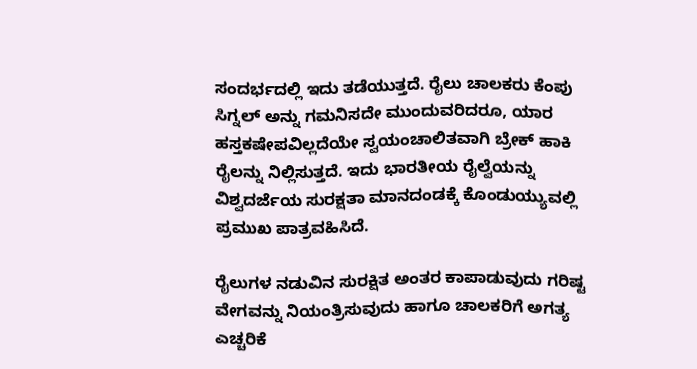ಸಂದರ್ಭದಲ್ಲಿ ಇದು ತಡೆಯುತ್ತದೆ. ರೈಲು ಚಾಲಕರು ಕೆಂಪು ಸಿಗ್ನಲ್‌ ಅನ್ನು ಗಮನಿಸದೇ ಮುಂದುವರಿದರೂ, ಯಾರ ಹಸ್ತಕಷೇಪವಿಲ್ಲದೆಯೇ ಸ್ವಯಂಚಾಲಿತವಾಗಿ ಬ್ರೇಕ್ ಹಾಕಿ ರೈಲನ್ನು ನಿಲ್ಲಿಸುತ್ತದೆ. ಇದು ಭಾರತೀಯ ರೈಲ್ವೆಯನ್ನು ವಿಶ್ವದರ್ಜೆಯ ಸುರಕ್ಷತಾ ಮಾನದಂಡಕ್ಕೆ ಕೊಂಡುಯ್ಯುವಲ್ಲಿ ಪ್ರಮುಖ ಪಾತ್ರವಹಿಸಿದೆ.

ರೈಲುಗಳ ನಡುವಿನ ಸುರಕ್ಷಿತ ಅಂತರ ಕಾಪಾಡುವುದು ಗರಿಷ್ಟ ವೇಗವನ್ನು ನಿಯಂತ್ರಿಸುವುದು ಹಾಗೂ ಚಾಲಕರಿಗೆ ಅಗತ್ಯ ಎಚ್ಚರಿಕೆ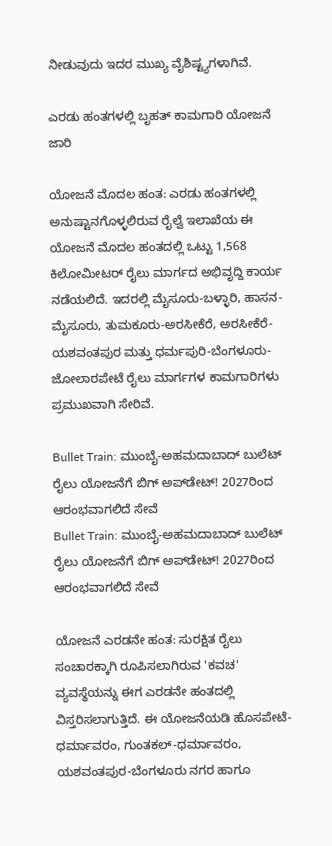ನೀಡುವುದು ಇದರ ಮುಖ್ಯ ವೈಶಿಷ್ಟ್ಯಗಳಾಗಿವೆ.

ಎರಡು ಹಂತಗಳಲ್ಲಿ ಬೃಹತ್ ಕಾಮಗಾರಿ ಯೋಜನೆ ಜಾರಿ

ಯೋಜನೆ ಮೊದಲ ಹಂತ: ಎರಡು ಹಂತಗಳಲ್ಲಿ ಅನುಷ್ಟಾನಗೊಳ್ಳಲಿರುವ ರೈಲ್ವೆ ಇಲಾಖೆಯ ಈ ಯೋಜನೆ ಮೊದಲ ಹಂತದಲ್ಲಿ ಒಟ್ಟು 1,568 ಕಿಲೋಮೀಟರ್ ರೈಲು ಮಾರ್ಗದ ಅಭಿವೃದ್ದಿ ಕಾರ್ಯ ನಡೆಯಲಿದೆ. ಇದರಲ್ಲಿ ಮೈಸೂರು-ಬಳ್ಳಾರಿ, ಹಾಸನ-ಮೈಸೂರು, ತುಮಕೂರು-ಅರಸೀಕೆರೆ, ಅರಸೀಕೆರೆ-ಯಶವಂತಪುರ ಮತ್ತು ಧರ್ಮಪುರಿ-ಬೆಂಗಳೂರು-ಜೋಲಾರಪೇಟೆ ರೈಲು ಮಾರ್ಗಗಳ ಕಾಮಗಾರಿಗಳು ಪ್ರಮುಖವಾಗಿ ಸೇರಿವೆ.

Bullet Train: ಮುಂಬೈ-ಅಹಮದಾಬಾದ್ ಬುಲೆಟ್ ರೈಲು ಯೋಜನೆಗೆ ಬಿಗ್ ಅಪ್‌ಡೇಟ್! 2027ರಿಂದ ಆರಂಭವಾಗಲಿದೆ ಸೇವೆ
Bullet Train: ಮುಂಬೈ-ಅಹಮದಾಬಾದ್ ಬುಲೆಟ್ ರೈಲು ಯೋಜನೆಗೆ ಬಿಗ್ ಅಪ್‌ಡೇಟ್! 2027ರಿಂದ ಆರಂಭವಾಗಲಿದೆ ಸೇವೆ

ಯೋಜನೆ ಎರಡನೇ ಹಂತ: ಸುರಕ್ಷಿತ ರೈಲು ಸಂಚಾರಕ್ಕಾಗಿ ರೂಪಿಸಲಾಗಿರುವ 'ಕವಚ' ವ್ಯವಸ್ಥೆಯನ್ನು ಈಗ ಎರಡನೇ ಹಂತದಲ್ಲಿ ವಿಸ್ತರಿಸಲಾಗುತ್ತಿದೆ. ಈ ಯೋಜನೆಯಡಿ ಹೊಸಪೇಟೆ-ಧರ್ಮಾವರಂ, ಗುಂತಕಲ್-ಧರ್ಮಾವರಂ, ಯಶವಂತಪುರ-ಬೆಂಗಳೂರು ನಗರ ಹಾಗೂ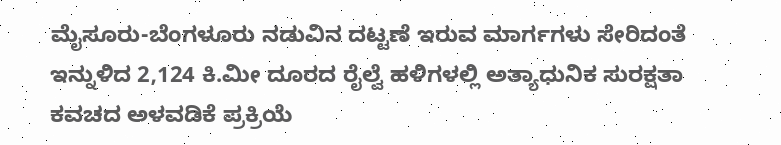ಮೈಸೂರು-ಬೆಂಗಳೂರು ನಡುವಿನ ದಟ್ಟಣೆ ಇರುವ ಮಾರ್ಗಗಳು ಸೇರಿದಂತೆ ಇನ್ನುಳಿದ 2,124 ಕಿ.ಮೀ ದೂರದ ರೈಲ್ವೆ ಹಳಿಗಳಲ್ಲಿ ಅತ್ಯಾಧುನಿಕ ಸುರಕ್ಷತಾ ಕವಚದ ಅಳವಡಿಕೆ ಪ್ರಕ್ರಿಯೆ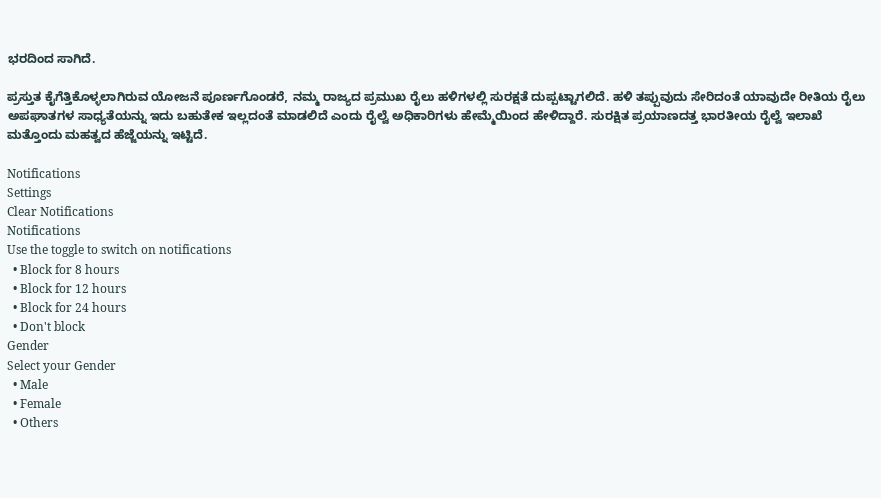ಭರದಿಂದ ಸಾಗಿದೆ.

ಪ್ರಸ್ತುತ ಕೈಗೆತ್ತಿಕೊಳ್ಳಲಾಗಿರುವ ಯೋಜನೆ ಪೂರ್ಣಗೊಂಡರೆ, ನಮ್ಮ ರಾಜ್ಯದ ಪ್ರಮುಖ ರೈಲು ಹಳಿಗಳಲ್ಲಿ ಸುರಕ್ಷತೆ ದುಪ್ಪಟ್ಟಾಗಲಿದೆ. ಹಳಿ ತಪ್ಪುವುದು ಸೇರಿದಂತೆ ಯಾವುದೇ ರೀತಿಯ ರೈಲು ಅಪಘಾತಗಳ ಸಾಧ್ಯತೆಯನ್ನು ಇದು ಬಹುತೇಕ ಇಲ್ಲದಂತೆ ಮಾಡಲಿದೆ ಎಂದು ರೈಲ್ವೆ ಅಧಿಕಾರಿಗಳು ಹೇಮ್ಮೆಯಿಂದ ಹೇಳಿದ್ದಾರೆ. ಸುರಕ್ಷಿತ ಪ್ರಯಾಣದತ್ತ ಭಾರತೀಯ ರೈಲ್ವೆ ಇಲಾಖೆ ಮತ್ತೊಂದು ಮಹತ್ವದ ಹೆಜ್ಜೆಯನ್ನು ಇಟ್ಟಿದೆ.

Notifications
Settings
Clear Notifications
Notifications
Use the toggle to switch on notifications
  • Block for 8 hours
  • Block for 12 hours
  • Block for 24 hours
  • Don't block
Gender
Select your Gender
  • Male
  • Female
  • Others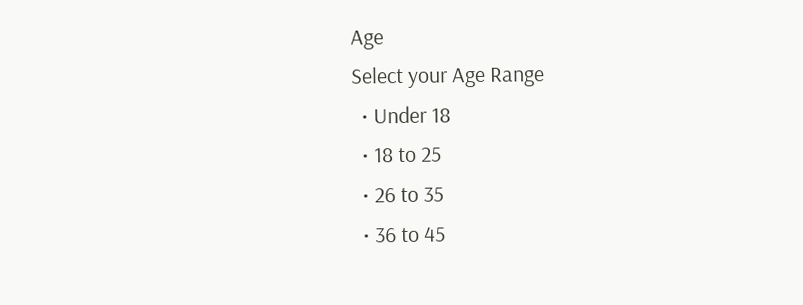Age
Select your Age Range
  • Under 18
  • 18 to 25
  • 26 to 35
  • 36 to 45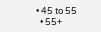• 45 to 55
  • 55+